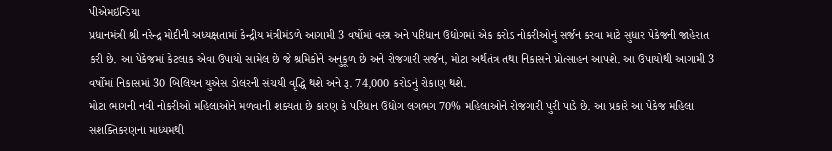પીએમઇન્ડિયા
પ્રધાનમંત્રી શ્રી નરેન્દ્ર મોદીની અધ્યક્ષતામાં કેન્દ્રીય મંત્રીમંડળે આગામી 3 વર્ષોમાં વસ્ત્ર અને પરિધાન ઉદ્યોગમાં એક કરોડ નોકરીઓનું સર્જન કરવા માટે સુધાર પેકેજની જાહેરાત કરી છે. આ પેકેજમાં કેટલાક એવા ઉપાયો સામેલ છે જે શ્રમિકોને અનુકૂળ છે અને રોજગારી સર્જન, મોટા અર્થતંત્ર તથા નિકાસને પ્રોત્સાહન આપશે. આ ઉપાયોથી આગામી 3 વર્ષોમાં નિકાસમાં 30 બિલિયન યુએસ ડોલરની સંચયી વૃદ્ધિ થશે અને રૂ. 74,000 કરોડનું રોકાણ થશે.
મોટા ભાગની નવી નોકરીઓ મહિલાઓને મળવાની શક્યતા છે કારણ કે પરિધાન ઉદ્યોગ લગભગ 70% મહિલાઓને રોજગારી પુરી પાડે છે. આ પ્રકારે આ પેકેજ મહિલા સશક્તિકરણના માધ્યમથી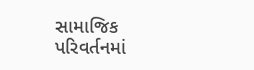સામાજિક પરિવર્તનમાં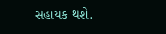સહાયક થશે.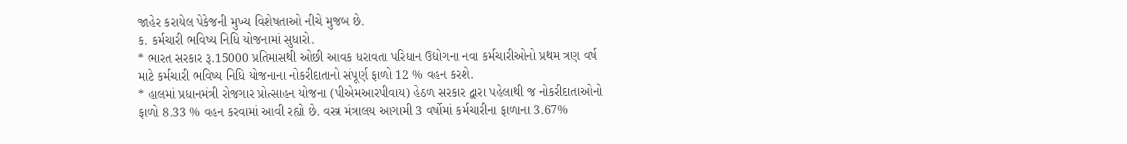જાહેર કરાયેલ પેકેજની મુખ્ય વિશેષતાઓ નીચે મુજબ છે.
ક. કર્મચારી ભવિષ્ય નિધિ યોજનામાં સુધારો.
* ભારત સરકાર રૂ.15000 પ્રતિમાસથી ઓછી આવક ધરાવતા પરિધાન ઉદ્યોગના નવા કર્મચારીઓનો પ્રથમ ત્રણ વર્ષ માટે કર્મચારી ભવિષ્ય નિધિ યોજનાના નોકરીદાતાનો સંપૂર્ણ ફાળો 12 % વહન કરશે.
* હાલમાં પ્રધાનમંત્રી રોજગાર પ્રોત્સાહન યોજના (પીએમઆરપીવાય) હેઠળ સરકાર દ્વારા પહેલાથી જ નોકરીદાતાઓનો ફાળો 8.33 % વહન કરવામાં આવી રહ્યો છે. વસ્ત્ર મંત્રાલય આગામી 3 વર્ષોમાં કર્મચારીના ફાળાના 3.67%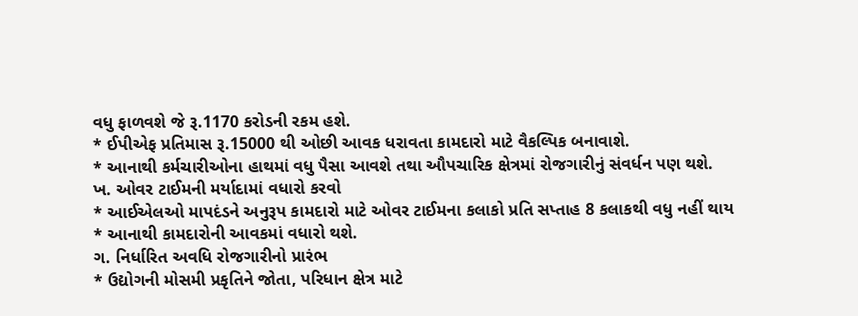વધુ ફાળવશે જે રૂ.1170 કરોડની રકમ હશે.
* ઈપીએફ પ્રતિમાસ રૂ.15000 થી ઓછી આવક ધરાવતા કામદારો માટે વૈકલ્પિક બનાવાશે.
* આનાથી કર્મચારીઓના હાથમાં વધુ પૈસા આવશે તથા ઔપચારિક ક્ષેત્રમાં રોજગારીનું સંવર્ધન પણ થશે.
ખ. ઓવર ટાઈમની મર્યાદામાં વધારો કરવો
* આઈએલઓ માપદંડને અનુરૂપ કામદારો માટે ઓવર ટાઈમના કલાકો પ્રતિ સપ્તાહ 8 કલાકથી વધુ નહીં થાય
* આનાથી કામદારોની આવકમાં વધારો થશે.
ગ. નિર્ધારિત અવધિ રોજગારીનો પ્રારંભ
* ઉદ્યોગની મોસમી પ્રકૃતિને જોતા, પરિધાન ક્ષેત્ર માટે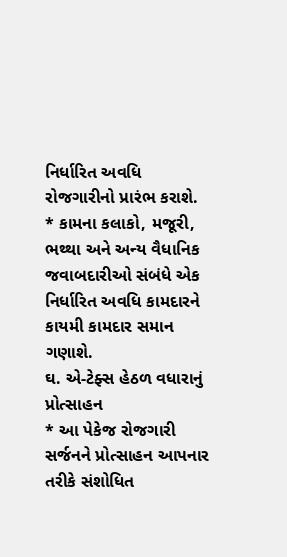નિર્ધારિત અવધિ રોજગારીનો પ્રારંભ કરાશે.
* કામના કલાકો, મજૂરી, ભથ્થા અને અન્ય વૈધાનિક જવાબદારીઓ સંબંધે એક નિર્ધારિત અવધિ કામદારને કાયમી કામદાર સમાન ગણાશે.
ઘ. એ-ટેફ્સ હેઠળ વધારાનું પ્રોત્સાહન
* આ પેકેજ રોજગારી સર્જનને પ્રોત્સાહન આપનાર તરીકે સંશોધિત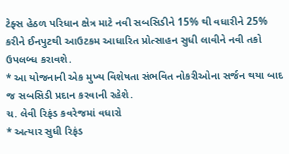ટેફ્સ હેઠળ પરિધાન ક્ષેત્ર માટે નવી સબસિડીને 15% થી વધારીને 25% કરીને ઈનપુટથી આઉટકમ આધારિત પ્રોત્સાહન સુધી લાવીને નવી તકો ઉપલબ્ધ કરાવશે.
* આ યોજનાની એક મુખ્ય વિશેષતા સંભવિત નોકરીઓના સર્જન થયા બાદ જ સબસિડી પ્રદાન કરવાની રહેશે.
ચ. લેવી રિફંડ કવરેજમાં વધારો
* અત્યાર સુધી રિફંડ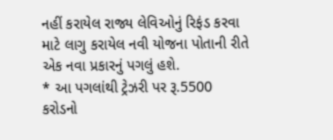નહીં કરાયેલ રાજ્ય લેવિઓનું રિફંડ કરવા માટે લાગુ કરાયેલ નવી યોજના પોતાની રીતે એક નવા પ્રકારનું પગલું હશે.
* આ પગલાંથી ટ્રેઝરી પર રૂ.5500 કરોડનો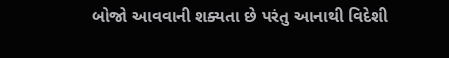બોજો આવવાની શક્યતા છે પરંતુ આનાથી વિદેશી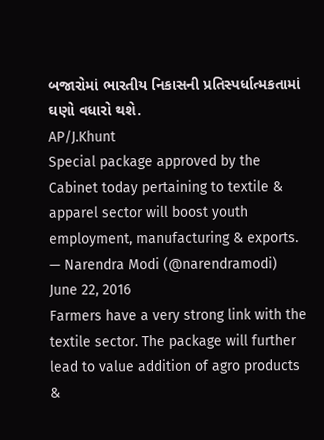બજારોમાં ભારતીય નિકાસની પ્રતિસ્પર્ધાત્મકતામાં ઘણો વધારો થશે.
AP/J.Khunt
Special package approved by the Cabinet today pertaining to textile & apparel sector will boost youth employment, manufacturing & exports.
— Narendra Modi (@narendramodi) June 22, 2016
Farmers have a very strong link with the textile sector. The package will further lead to value addition of agro products &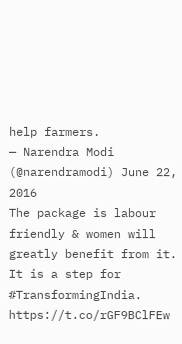help farmers.
— Narendra Modi (@narendramodi) June 22, 2016
The package is labour friendly & women will greatly benefit from it. It is a step for #TransformingIndia. https://t.co/rGF9BClFEw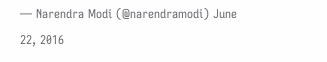— Narendra Modi (@narendramodi) June 22, 2016